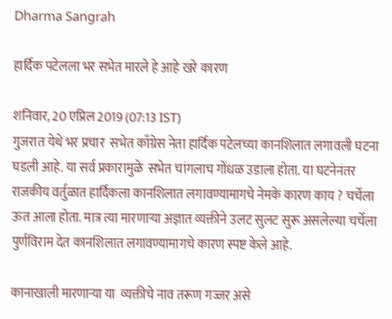Dharma Sangrah

हार्दिक पटेलला भर सभेत मारले हे आहे खरे कारण

शनिवार, 20 एप्रिल 2019 (07:13 IST)
गुजरात येथे भर प्रचार  सभेत काँग्रेस नेता हार्दिक पटेलच्या कानशिलात लगावली घटना घडली आहे. या सर्व प्रकारामुळे  सभेत चांगलाच गोंधळ उडाला होता. या घटनेनंतर राजकीय वर्तुळात हार्दिकला कानशिलात लगावण्यामागचे नेमके कारण काय ? चर्चेला ऊत आला होता. मात्र त्या मारणाऱ्या अज्ञात व्यक्तीने उलट सुलट सुरू असलेल्या चर्चेला पुर्णविराम देत कानशिलात लगावण्यामागचे कारण स्पष्ट केले आहे.

कानाखाली मारणाऱ्या या  व्यक्तीचे नाव तरूण गज्जर असे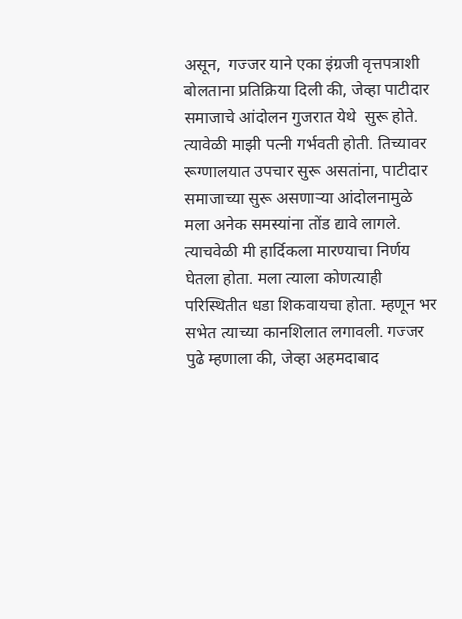असून,  गज्जर याने एका इंग्रजी वृत्तपत्राशी बोलताना प्रतिक्रिया दिली की, जेव्हा पाटीदार समाजाचे आंदोलन गुजरात येथे  सुरू होते. त्यावेळी माझी पत्नी गर्भवती होती. तिच्यावर रूग्णालयात उपचार सुरू असतांना, पाटीदार समाजाच्या सुरू असणाऱ्या आंदोलनामुळे मला अनेक समस्यांना तोंड द्यावे लागले. त्याचवेळी मी हार्दिकला मारण्याचा निर्णय घेतला होता. मला त्याला कोणत्याही परिस्थितीत धडा शिकवायचा होता. म्हणून भर सभेत त्याच्या कानशिलात लगावली. गज्जर पुढे म्हणाला की, जेव्हा अहमदाबाद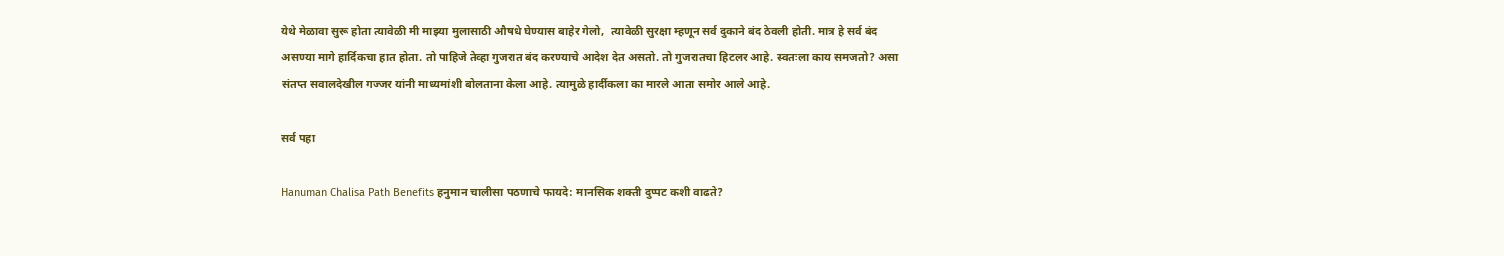येथे मेळावा सुरू होता त्यावेळी मी माझ्या मुलासाठी औषधे घेण्यास बाहेर गेलो,  त्यावेळी सुरक्षा म्हणून सर्व दुकाने बंद ठेवली होती. मात्र हे सर्व बंद असण्या मागे हार्दिकचा हात होता. तो पाहिजे तेव्हा गुजरात बंद करण्याचे आदेश देत असतो. तो गुजरातचा हिटलर आहे. स्वतःला काय समजतो? असा संतप्त सवालदेखील गज्जर यांनी माध्यमांशी बोलताना केला आहे. त्यामुळे हार्दीकला का मारले आता समोर आले आहे.

सर्व पहा

Hanuman Chalisa Path Benefits हनुमान चालीसा पठणाचे फायदे: मानसिक शक्ती दुप्पट कशी वाढते?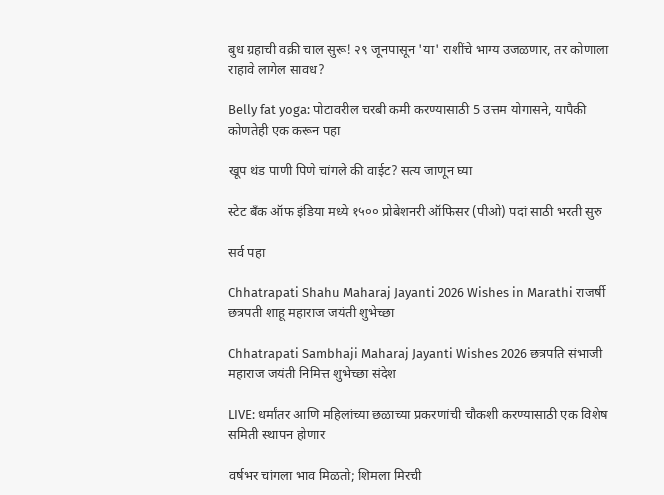बुध ग्रहाची वक्री चाल सुरू! २९ जूनपासून 'या' राशींचे भाग्य उजळणार, तर कोणाला राहावे लागेल सावध?

Belly fat yoga: पोटावरील चरबी कमी करण्यासाठी 5 उत्तम योगासने, यापैकी कोणतेही एक करून पहा

खूप थंड पाणी पिणे चांगले की वाईट? सत्य जाणून घ्या

स्टेट बँक ऑफ इंडिया मध्ये १५०० प्रोबेशनरी ऑफिसर (पीओ) पदां साठी भरती सुरु

सर्व पहा

Chhatrapati Shahu Maharaj Jayanti 2026 Wishes in Marathi राजर्षी छत्रपती शाहू महाराज जयंती शुभेच्छा

Chhatrapati Sambhaji Maharaj Jayanti Wishes 2026 छत्रपति संभाजी महाराज जयंती निमित्त शुभेच्छा संदेश

LIVE: धर्मांतर आणि महिलांच्या छळाच्या प्रकरणांची चौकशी करण्यासाठी एक विशेष समिती स्थापन होणार

वर्षभर चांगला भाव मिळतो; शिमला मिरची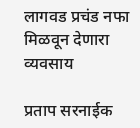लागवड प्रचंड नफा मिळवून देणारा व्यवसाय

प्रताप सरनाईक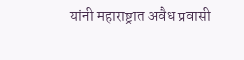यांनी महाराष्ट्रात अवैध प्रवासी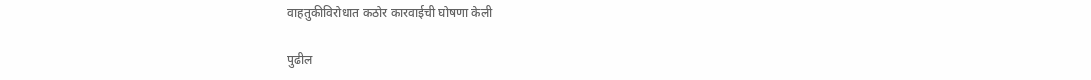वाहतुकीविरोधात कठोर कारवाईची घोषणा केली

पुढील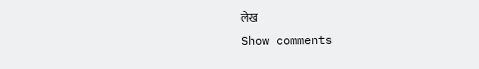लेख
Show comments